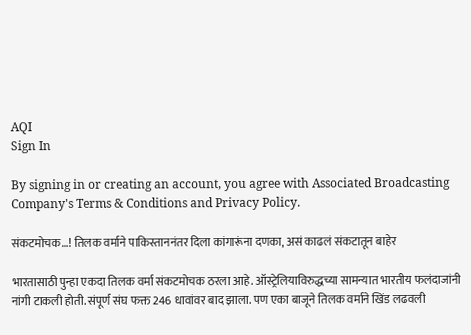AQI
Sign In

By signing in or creating an account, you agree with Associated Broadcasting Company's Terms & Conditions and Privacy Policy.

संकटमोचक…! तिलक वर्माने पाकिस्ताननंतर दिला कांगारूंना दणका, असं काढलं संकटातून बाहेर

भारतासाठी पुन्हा एकदा तिलक वर्मा संकटमोचक ठरला आहे. ऑस्ट्रेलियाविरुद्धच्या सामन्यात भारतीय फलंदाजांनी नांगी टाकली होती. संपूर्ण संघ फक्त 246 धावांवर बाद झाला. पण एका बाजूने तिलक वर्माने खिंड लढवली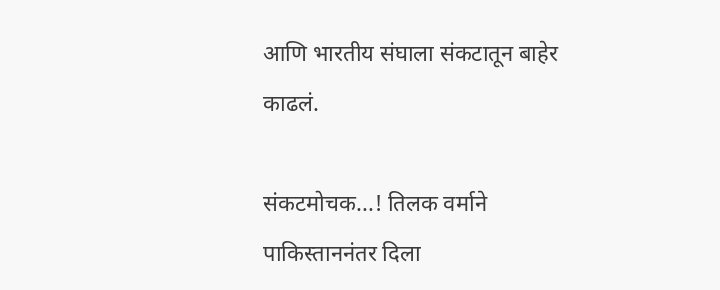आणि भारतीय संघाला संकटातून बाहेर काढलं.

संकटमोचक...! तिलक वर्माने पाकिस्ताननंतर दिला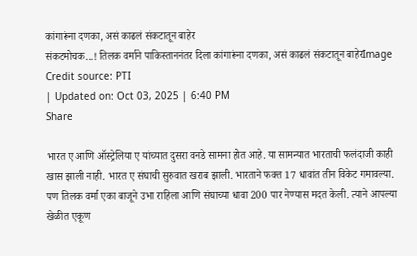कांगारूंना दणका, असं काढलं संकटातून बाहेर
संकटमोचक...! तिलक वर्माने पाकिस्ताननंतर दिला कांगारूंना दणका, असं काढलं संकटातून बाहेरImage Credit source: PTI
| Updated on: Oct 03, 2025 | 6:40 PM
Share

भारत ए आणि ऑस्ट्रेलिया ए यांच्यात दुसरा वनडे सामना होत आहे. या सामन्यात भारताची फलंदाजी काही खास झाली नाही. भारत ए संघाची सुरुवात खराब झाली. भारताने फक्त 17 धावांत तीन विकेट गमावल्या. पण तिलक वर्मा एका बाजूने उभा राहिला आणि संघाच्या धावा 200 पार नेण्यास मदत केली. त्याने आपल्या खेळीत एकूण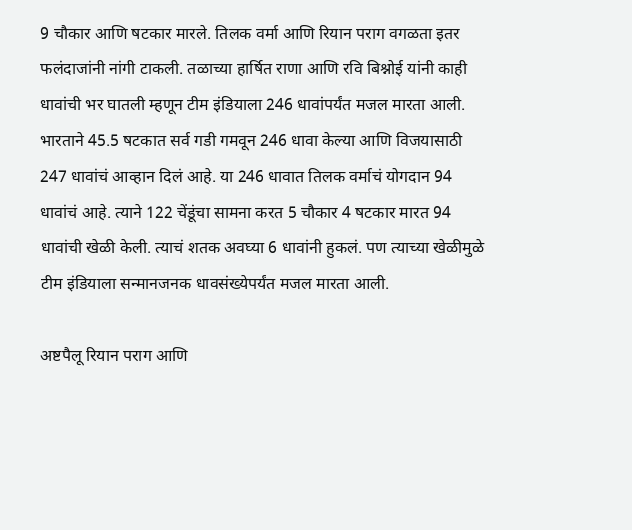9 चौकार आणि षटकार मारले. तिलक वर्मा आणि रियान पराग वगळता इतर फलंदाजांनी नांगी टाकली. तळाच्या हार्षित राणा आणि रवि बिश्नोई यांनी काही धावांची भर घातली म्हणून टीम इंडियाला 246 धावांपर्यंत मजल मारता आली. भारताने 45.5 षटकात सर्व गडी गमवून 246 धावा केल्या आणि विजयासाठी 247 धावांचं आव्हान दिलं आहे. या 246 धावात तिलक वर्माचं योगदान 94 धावांचं आहे. त्याने 122 चेंडूंचा सामना करत 5 चौकार 4 षटकार मारत 94 धावांची खेळी केली. त्याचं शतक अवघ्या 6 धावांनी हुकलं. पण त्याच्या खेळीमुळे टीम इंडियाला सन्मानजनक धावसंख्येपर्यंत मजल मारता आली.

अष्टपैलू रियान पराग आणि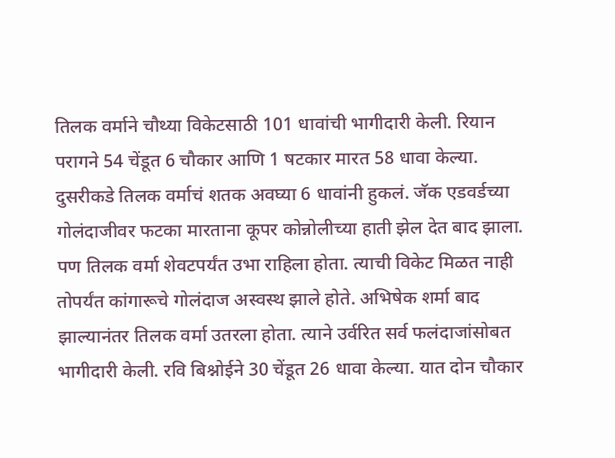तिलक वर्माने चौथ्या विकेटसाठी 101 धावांची भागीदारी केली. रियान परागने 54 चेंडूत 6 चौकार आणि 1 षटकार मारत 58 धावा केल्या. दुसरीकडे तिलक वर्माचं शतक अवघ्या 6 धावांनी हुकलं. जॅक एडवर्डच्या गोलंदाजीवर फटका मारताना कूपर कोन्नोलीच्या हाती झेल देत बाद झाला. पण तिलक वर्मा शेवटपर्यंत उभा राहिला होता. त्याची विकेट मिळत नाही तोपर्यंत कांगारूचे गोलंदाज अस्वस्थ झाले होते. अभिषेक शर्मा बाद झाल्यानंतर तिलक वर्मा उतरला होता. त्याने उर्वरित सर्व फलंदाजांसोबत भागीदारी केली. रवि बिश्नोईने 30 चेंडूत 26 धावा केल्या. यात दोन चौकार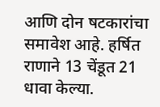आणि दोन षटकारांचा समावेश आहे. हर्षित राणाने 13 चेंडूत 21 धावा केल्या.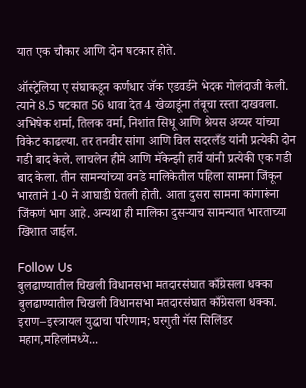यात एक चौकार आणि दोन षटकार होते.

ऑस्ट्रेलिया ए संघाकडून कर्णधार जॅक एडवर्डने भेदक गोलंदाजी केली. त्याने 8.5 षटकात 56 धावा देत 4 खेळाडूंना तंबूचा रस्ता दाखवला. अभिषेक शर्मा, तिलक वर्मा, निशांत सिधू आणि श्रेयस अय्यर यांच्या विकेट काढल्या. तर तनवीर सांगा आणि विल सदरलँड यांनी प्रत्येकी दोन गडी बाद केले. लाचलेन हीमे आणि मॅकेन्झी हार्वे यांनी प्रत्येकी एक गडी बाद केला. तीन सामन्यांच्या वनडे मालिकेतील पहिला सामना जिंकून भारताने 1-0 ने आघाडी घेतली होती. आता दुसरा सामना कांगारूंना जिंकणं भाग आहे. अन्यथा ही मालिका दुसऱ्याच सामन्यात भारताच्या खिशात जाईल.

Follow Us
बुलढाण्यातील चिखली विधानसभा मतदारसंघात काँग्रेसला धक्का
बुलढाण्यातील चिखली विधानसभा मतदारसंघात काँग्रेसला धक्का.
इराण–इस्त्रायल युद्धाचा परिणाम; घरगुती गॅस सिलिंडर महाग,महिलांमध्ये...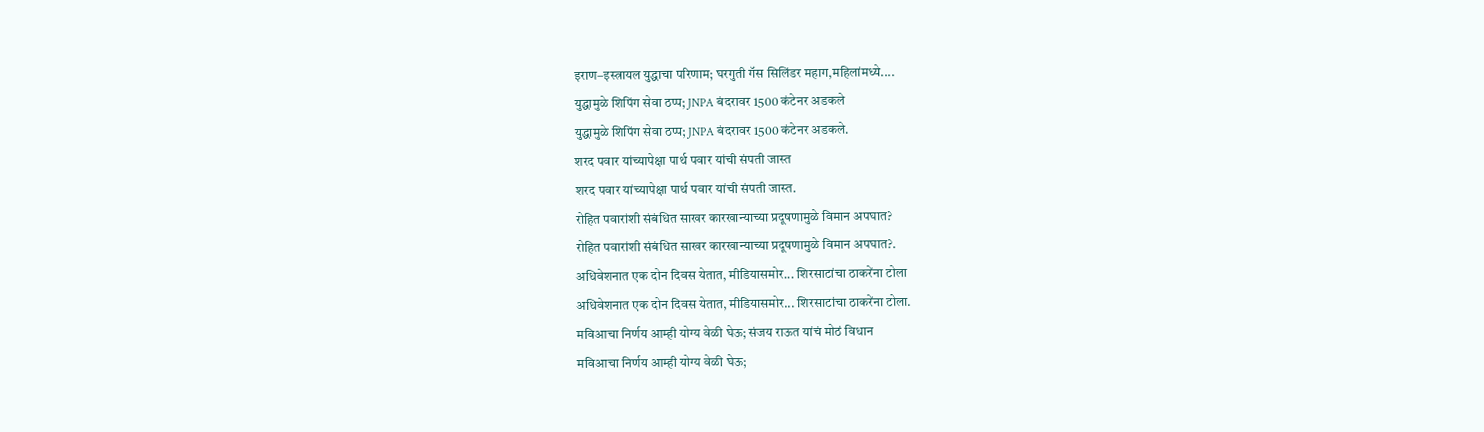इराण–इस्त्रायल युद्धाचा परिणाम; घरगुती गॅस सिलिंडर महाग,महिलांमध्ये....
युद्धामुळे शिपिंग सेवा ठप्प; JNPA बंदरावर 1500 कंटेनर अडकले
युद्धामुळे शिपिंग सेवा ठप्प; JNPA बंदरावर 1500 कंटेनर अडकले.
शरद पवार यांच्यापेक्षा पार्थ पवार यांची संपती जास्त
शरद पवार यांच्यापेक्षा पार्थ पवार यांची संपती जास्त.
रोहित पवारांशी संबंधित साखर कारखान्याच्या प्रदूषणामुळे विमान अपघात?
रोहित पवारांशी संबंधित साखर कारखान्याच्या प्रदूषणामुळे विमान अपघात?.
अधिवेशनात एक दोन दिवस येतात, मीडियासमोर... शिरसाटांचा ठाकरेंना टोला
अधिवेशनात एक दोन दिवस येतात, मीडियासमोर... शिरसाटांचा ठाकरेंना टोला.
मविआचा निर्णय आम्ही योग्य वेळी घेऊ; संजय राऊत यांचं मोठं विधान
मविआचा निर्णय आम्ही योग्य वेळी घेऊ;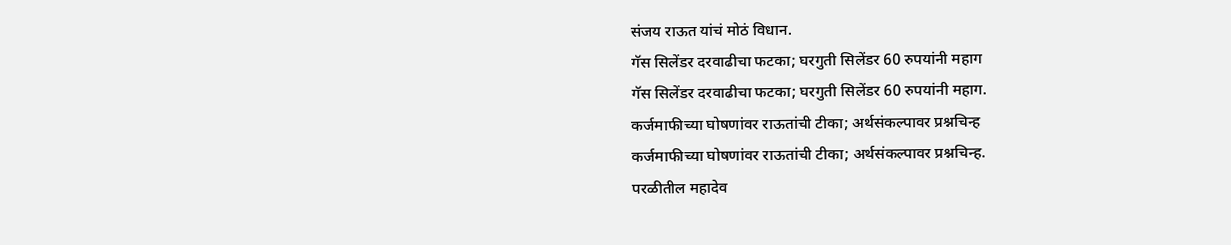संजय राऊत यांचं मोठं विधान.
गॅस सिलेंडर दरवाढीचा फटका; घरगुती सिलेंडर 60 रुपयांनी महाग
गॅस सिलेंडर दरवाढीचा फटका; घरगुती सिलेंडर 60 रुपयांनी महाग.
कर्जमाफीच्या घोषणांवर राऊतांची टीका; अर्थसंकल्पावर प्रश्नचिन्ह
कर्जमाफीच्या घोषणांवर राऊतांची टीका; अर्थसंकल्पावर प्रश्नचिन्ह.
परळीतील महादेव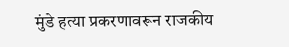मुंडे हत्या प्रकरणावरून राजकीय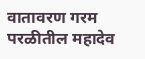वातावरण गरम
परळीतील महादेव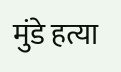मुंडे हत्या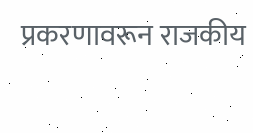प्रकरणावरून राजकीय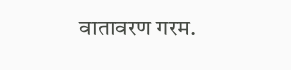वातावरण गरम.